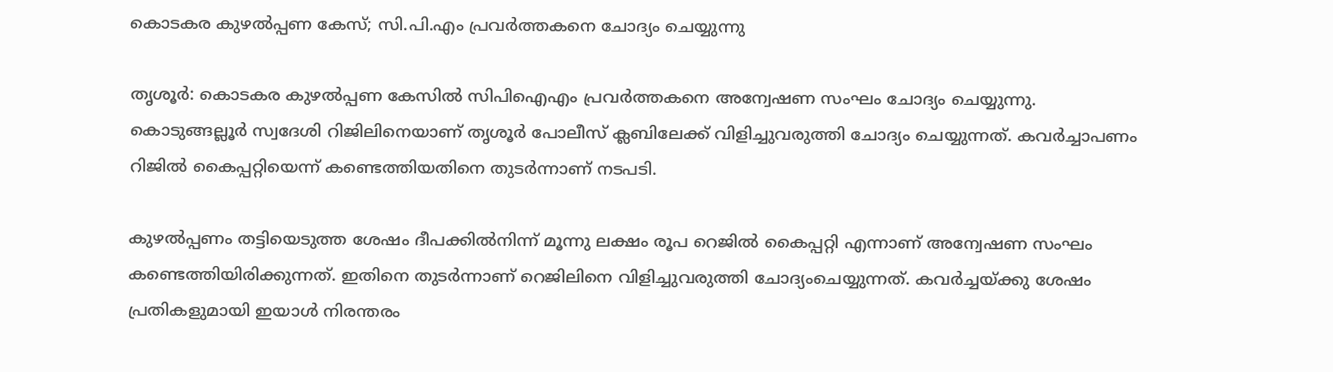കൊടകര കുഴല്‍പ്പണ കേസ്; സി.പി.എം പ്രവര്‍ത്തകനെ ചോദ്യം ചെയ്യുന്നു

തൃശൂര്‍: കൊടകര കുഴല്‍പ്പണ കേസില്‍ സിപിഐഎം പ്രവര്‍ത്തകനെ അന്വേഷണ സംഘം ചോദ്യം ചെയ്യുന്നു. കൊടുങ്ങല്ലൂര്‍ സ്വദേശി റിജിലിനെയാണ് തൃശൂര്‍ പോലീസ് ക്ലബിലേക്ക് വിളിച്ചുവരുത്തി ചോദ്യം ചെയ്യുന്നത്. കവര്‍ച്ചാപണം റിജില്‍ കൈപ്പറ്റിയെന്ന് കണ്ടെത്തിയതിനെ തുടര്‍ന്നാണ് നടപടി.

കുഴല്‍പ്പണം തട്ടിയെടുത്ത ശേഷം ദീപക്കില്‍നിന്ന് മൂന്നു ലക്ഷം രൂപ റെജില്‍ കൈപ്പറ്റി എന്നാണ് അന്വേഷണ സംഘം കണ്ടെത്തിയിരിക്കുന്നത്. ഇതിനെ തുടര്‍ന്നാണ് റെജിലിനെ വിളിച്ചുവരുത്തി ചോദ്യംചെയ്യുന്നത്. കവര്‍ച്ചയ്ക്കു ശേഷം പ്രതികളുമായി ഇയാള്‍ നിരന്തരം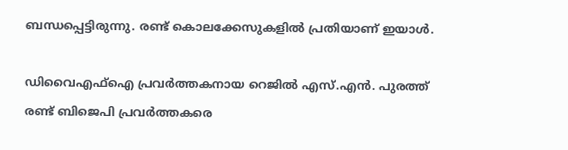ബന്ധപ്പെട്ടിരുന്നു. രണ്ട് കൊലക്കേസുകളില്‍ പ്രതിയാണ് ഇയാള്‍.

ഡിവൈഎഫ്‌ഐ പ്രവര്‍ത്തകനായ റെജില്‍ എസ്.എന്‍. പുരത്ത് രണ്ട് ബിജെപി പ്രവര്‍ത്തകരെ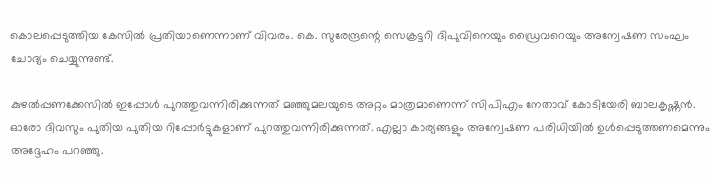കൊലപ്പെടുത്തിയ കേസില്‍ പ്രതിയാണെന്നാണ് വിവരം. കെ. സുരേന്ദ്രന്റെ സെക്രട്ടറി ദിപുവിനെയും ഡ്രൈവറെയും അന്വേഷണ സംഘം ചോദ്യം ചെയ്യുന്നുണ്ട്.

കുഴല്‍പ്പണക്കേസില്‍ ഇപ്പോള്‍ പുറത്തുവന്നിരിക്കുന്നത് മഞ്ഞുമലയുടെ അറ്റം മാത്രമാണെന്ന് സിപിഎം നേതാവ് കോടിയേരി ബാലകൃഷ്ണന്‍. ഓരോ ദിവസും പുതിയ പുതിയ റിപ്പോര്‍ട്ടുകളാണ് പുറത്തുവന്നിരിക്കുന്നത്. എല്ലാ കാര്യങ്ങളും അന്വേഷണ പരിധിയില്‍ ഉള്‍പ്പെടുത്തണമെന്നും അദ്ദേഹം പറഞ്ഞു.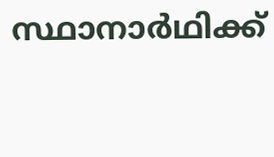സ്ഥാനാര്‍ഥിക്ക്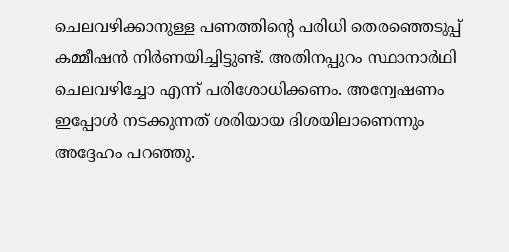ചെലവഴിക്കാനുള്ള പണത്തിന്റെ പരിധി തെരഞ്ഞെടുപ്പ് കമ്മീഷന്‍ നിര്‍ണയിച്ചിട്ടുണ്ട്. അതിനപ്പുറം സ്ഥാനാര്‍ഥി ചെലവഴിച്ചോ എന്ന് പരിശോധിക്കണം. അന്വേഷണം ഇപ്പോള്‍ നടക്കുന്നത് ശരിയായ ദിശയിലാണെന്നും അദ്ദേഹം പറഞ്ഞു.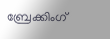ബ്രേക്കിംഗ്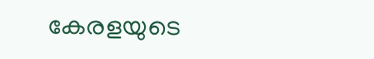കേരളയുടെ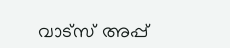വാട്സ് അപ്പ്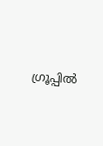ഗ്രൂപ്പിൽ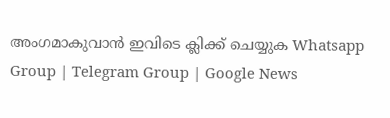അംഗമാകുവാൻ ഇവിടെ ക്ലിക്ക് ചെയ്യുക Whatsapp Group | Telegram Group | Google News